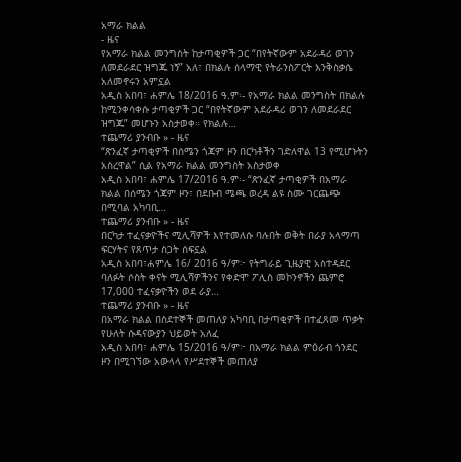አማራ ክልል
- ዜና
የአማራ ክልል መንግስት ከታጣቂዎች ጋር “በየትኛውም አደራዳሪ ወገን ለመደራደር ዝግጁ ነኝ” አለ፣ በክልሉ ሰላማዊ የትራንስፖርት እንቅስቃሴ አለመኖሩን አምኗል
አዲስ አበባ፣ ሐምሌ 18/2016 ዓ.ም፡- የአማራ ክልል መንግስት በክልሉ ከሚንቀሳቀሱ ታጣቂዎች ጋር “በየትኛውም አደራዳሪ ወገን ለመደራደር ዝግጁ” መሆኑን አስታወቀ። የክልሉ…
ተጨማሪ ያንብቡ » - ዜና
“ጽንፈኛ ታጣቂዎች በሰሜን ጎጃም ዞን በርካቶችን ገድለዋል 13 የሚሆኑትን አስረዋል” ሲል የአማራ ክልል መንግስት አስታወቀ
አዲስ አበባ፣ ሐምሌ 17/2016 ዓ.ም፡- “ጽንፈኛ ታጣቂዎች በአማራ ክልል በሰሜን ጎጃም ዞን፣ በደቡብ ሜጫ ወረዳ ልዩ ስሙ ገርጨጭ በሚባል አካባቢ…
ተጨማሪ ያንብቡ » - ዜና
በርካታ ተፈናቃዮችና ሚሊሻዎች እየተመለሱ ባሉበት ወቅት በራያ አላማጣ ፍርሃትና የጸጥታ ስጋት ሰፍኗል
አዲስ አበባ፣ሐምሌ 16/ 2016 ዓ/ም፦ የትግራይ ጊዜያዊ አስተዳደር ባለፉት ሶስት ቀናት ሚሊሻዎችንና የቀድሞ ፖሊስ መኮንኖችን ጨምሮ 17,000 ተፈናቃዮችን ወደ ራያ…
ተጨማሪ ያንብቡ » - ዜና
በአማራ ክልል በስደተኞች መጠለያ አካባቢ በታጣቂዎች በተፈጸመ ጥቃት የሁለት ሱዳናውያን ህይወት አለፈ
አዲስ አበባ፣ ሐምሌ 15/2016 ዓ/ም፦ በአማራ ክልል ምዕራብ ጎንደር ዞን በሚገኘው አውላላ የሥደተኞች መጠለያ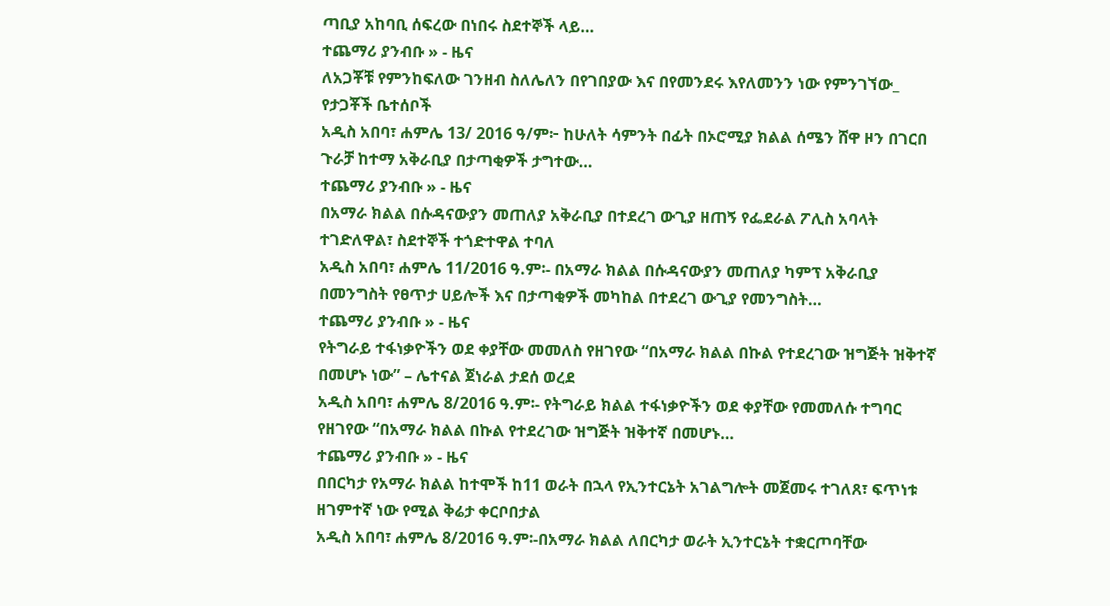ጣቢያ አከባቢ ሰፍረው በነበሩ ስደተኞች ላይ…
ተጨማሪ ያንብቡ » - ዜና
ለአጋቾቹ የምንከፍለው ገንዘብ ስለሌለን በየገበያው እና በየመንደሩ እየለመንን ነው የምንገኘው_ የታጋቾች ቤተሰቦች
አዲስ አበባ፣ ሐምሌ 13/ 2016 ዓ/ም፦ ከሁለት ሳምንት በፊት በኦሮሚያ ክልል ሰሜን ሸዋ ዞን በገርበ ጉራቻ ከተማ አቅራቢያ በታጣቂዎች ታግተው…
ተጨማሪ ያንብቡ » - ዜና
በአማራ ክልል በሱዳናውያን መጠለያ አቅራቢያ በተደረገ ውጊያ ዘጠኝ የፌደራል ፖሊስ አባላት ተገድለዋል፣ ስደተኞች ተጎድተዋል ተባለ
አዲስ አበባ፣ ሐምሌ 11/2016 ዓ.ም፡- በአማራ ክልል በሱዳናውያን መጠለያ ካምፕ አቅራቢያ በመንግስት የፀጥታ ሀይሎች እና በታጣቂዎች መካከል በተደረገ ውጊያ የመንግስት…
ተጨማሪ ያንብቡ » - ዜና
የትግራይ ተፋነቃዮችን ወደ ቀያቸው መመለስ የዘገየው “በአማራ ክልል በኩል የተደረገው ዝግጅት ዝቅተኛ በመሆኑ ነው” – ሌተናል ጀነራል ታደሰ ወረደ
አዲስ አበባ፣ ሐምሌ 8/2016 ዓ.ም፡- የትግራይ ክልል ተፋነቃዮችን ወደ ቀያቸው የመመለሱ ተግባር የዘገየው “በአማራ ክልል በኩል የተደረገው ዝግጅት ዝቅተኛ በመሆኑ…
ተጨማሪ ያንብቡ » - ዜና
በበርካታ የአማራ ክልል ከተሞች ከ11 ወራት በኋላ የኢንተርኔት አገልግሎት መጀመሩ ተገለጸ፣ ፍጥነቱ ዘገምተኛ ነው የሚል ቅሬታ ቀርቦበታል
አዲስ አበባ፣ ሐምሌ 8/2016 ዓ.ም፡-በአማራ ክልል ለበርካታ ወራት ኢንተርኔት ተቋርጦባቸው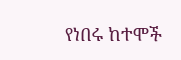የነበሩ ከተሞች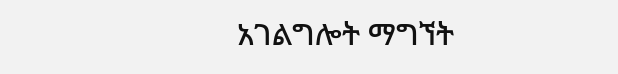አገልግሎት ማግኘት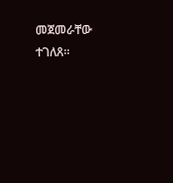መጀመራቸው ተገለጸ።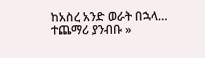ከአስረ አንድ ወራት በኋላ…
ተጨማሪ ያንብቡ »